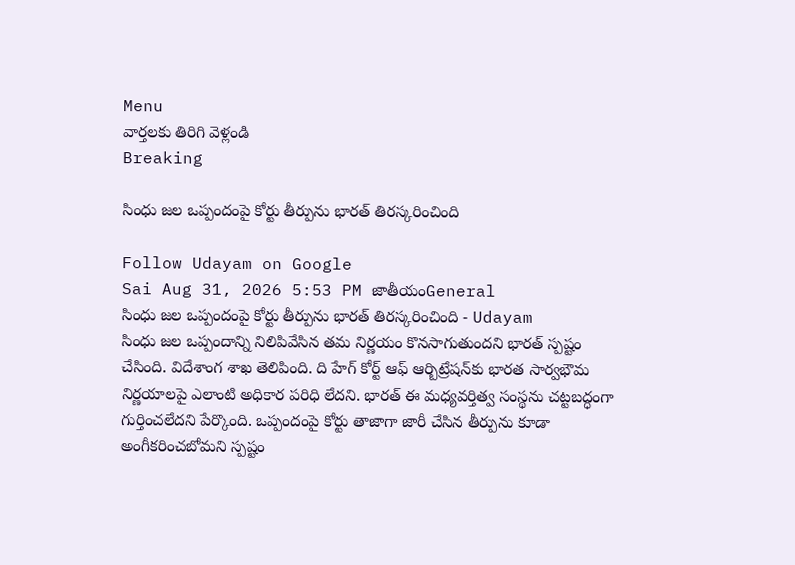Menu
వార్తలకు తిరిగి వెళ్లండి
Breaking

సింధు జల ఒప్పందంపై కోర్టు తీర్పును భారత్‌ తిరస్కరించింది

Follow Udayam on Google
Sai Aug 31, 2026 5:53 PM జాతీయంGeneral
సింధు జల ఒప్పందంపై కోర్టు తీర్పును భారత్‌ తిరస్కరించింది - Udayam
సింధు జల ఒప్పందాన్ని నిలిపివేసిన తమ నిర్ణయం కొనసాగుతుందని భారత్‌ స్పష్టం చేసింది. విదేశాంగ శాఖ తెలిపింది. ది హేగ్‌ కోర్ట్‌ ఆఫ్‌ ఆర్బిట్రేషన్‌కు భారత సార్వభౌమ నిర్ణయాలపై ఎలాంటి అధికార పరిధి లేదని. భారత్‌ ఈ మధ్యవర్తిత్వ సంస్థను చట్టబద్ధంగా గుర్తించలేదని పేర్కొంది. ఒప్పందంపై కోర్టు తాజాగా జారీ చేసిన తీర్పును కూడా అంగీకరించబోమని స్పష్టం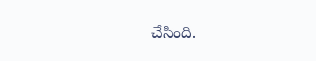చేసింది.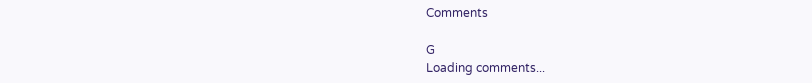Comments

G
Loading comments...